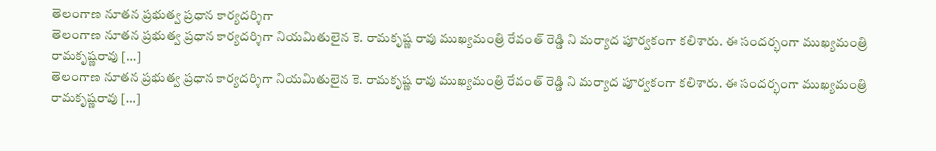తెలంగాణ నూతన ప్రభుత్వ ప్రధాన కార్యదర్శిగా
తెలంగాణ నూతన ప్రభుత్వ ప్రధాన కార్యదర్శిగా నియమితులైన కె. రామకృష్ణ రావు ముఖ్యమంత్రి రేవంత్ రెడ్డి ని మర్యాద పూర్వకంగా కలిశారు. ఈ సందర్భంగా ముఖ్యమంత్రి రామకృష్ణరావు […]
తెలంగాణ నూతన ప్రభుత్వ ప్రధాన కార్యదర్శిగా నియమితులైన కె. రామకృష్ణ రావు ముఖ్యమంత్రి రేవంత్ రెడ్డి ని మర్యాద పూర్వకంగా కలిశారు. ఈ సందర్భంగా ముఖ్యమంత్రి రామకృష్ణరావు […]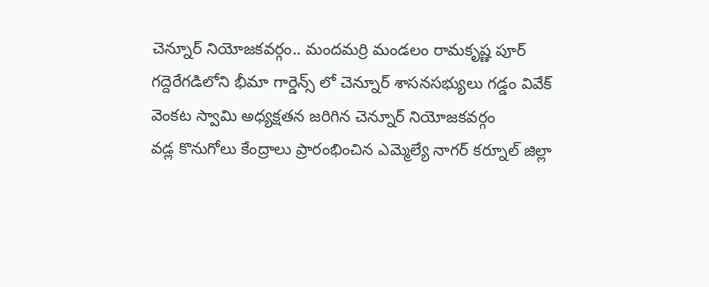చెన్నూర్ నియోజకవర్గం.. మందమర్రి మండలం రామకృష్ణ పూర్ గద్దెరేగడిలోని భీమా గార్డెన్స్ లో చెన్నూర్ శాసనసభ్యులు గడ్డం వివేక్ వెంకట స్వామి అధ్యక్షతన జరిగిన చెన్నూర్ నియోజకవర్గం
వడ్ల కొనుగోలు కేంద్రాలు ప్రారంభించిన ఎమ్మెల్యే నాగర్ కర్నూల్ జిల్లా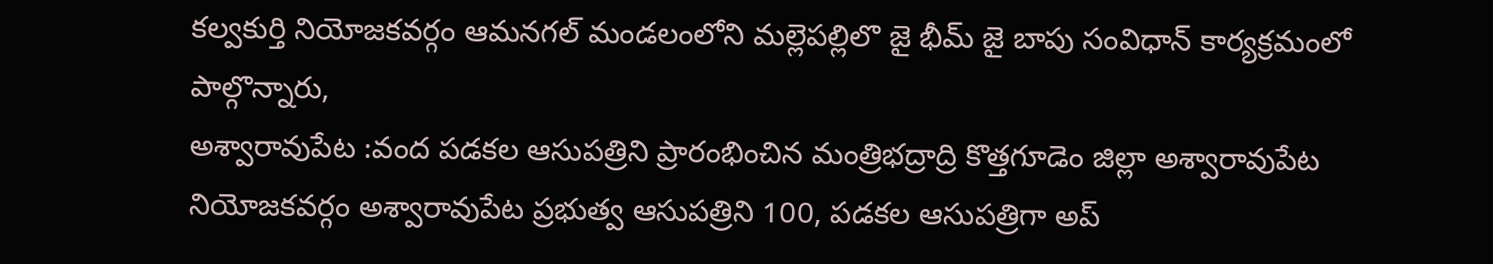కల్వకుర్తి నియోజకవర్గం ఆమనగల్ మండలంలోని మల్లెపల్లిలొ జై భీమ్ జై బాపు సంవిధాన్ కార్యక్రమంలో పాల్గొన్నారు,
అశ్వారావుపేట :వంద పడకల ఆసుపత్రిని ప్రారంభించిన మంత్రిభద్రాద్రి కొత్తగూడెం జిల్లా అశ్వారావుపేట నియోజకవర్గం అశ్వారావుపేట ప్రభుత్వ ఆసుపత్రిని 100, పడకల ఆసుపత్రిగా అప్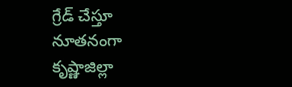గ్రేడ్ చేస్తూ నూతనంగా
కృష్ణాజిల్లా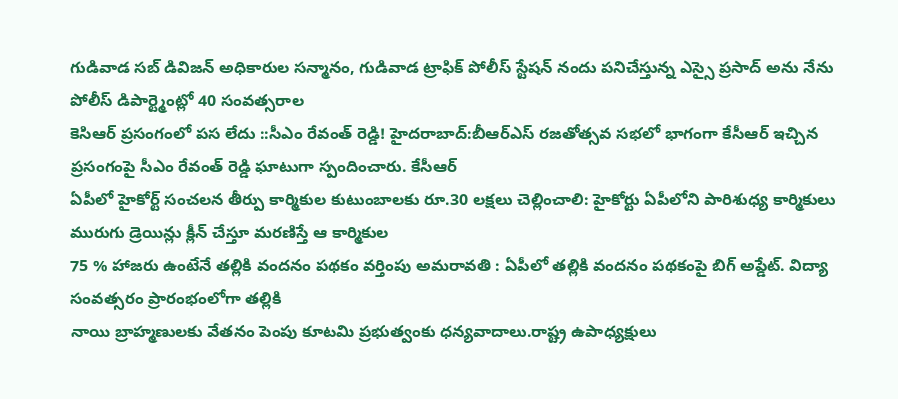గుడివాడ సబ్ డివిజన్ అధికారుల సన్మానం, గుడివాడ ట్రాఫిక్ పోలీస్ స్టేషన్ నందు పనిచేస్తున్న ఎస్సై ప్రసాద్ అను నేను పోలీస్ డిపార్ట్మెంట్లో 40 సంవత్సరాల
కెసిఆర్ ప్రసంగంలో పస లేదు ::సీఎం రేవంత్ రెడ్డి! హైదరాబాద్:బీఆర్ఎస్ రజతోత్సవ సభలో భాగంగా కేసీఆర్ ఇచ్చిన ప్రసంగంపై సీఎం రేవంత్ రెడ్డి ఘాటుగా స్పందించారు. కేసీఆర్
ఏపీలో హైకోర్ట్ సంచలన తీర్పు కార్మికుల కుటుంబాలకు రూ.30 లక్షలు చెల్లించాలి: హైకోర్టు ఏపీలోని పారిశుధ్య కార్మికులు మురుగు డ్రెయిన్లు క్లీన్ చేస్తూ మరణిస్తే ఆ కార్మికుల
75 % హాజరు ఉంటేనే తల్లికి వందనం పథకం వర్తింపు అమరావతి : ఏపీలో తల్లికి వందనం పథకంపై బిగ్ అప్డేట్. విద్యా సంవత్సరం ప్రారంభంలోగా తల్లికి
నాయి బ్రాహ్మణులకు వేతనం పెంపు కూటమి ప్రభుత్వంకు ధన్యవాదాలు.రాష్ట్ర ఉపాధ్యక్షులు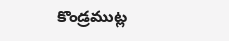కొండ్రముట్ల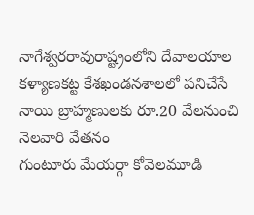నాగేశ్వరరావురాష్ట్రంలోని దేవాలయాల కళ్యాణకట్ట కేశఖండనశాలలో పనిచేసే నాయి బ్రాహ్మణులకు రూ.20 వేలనుంచి నెలవారి వేతనం
గుంటూరు మేయర్గా కోవెలమూడి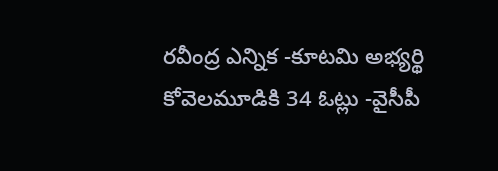రవీంద్ర ఎన్నిక -కూటమి అభ్యర్థి కోవెలమూడికి 34 ఓట్లు -వైసీపీ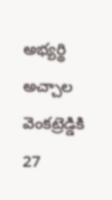అభ్యర్థి అచ్చాల వెంకట్రెడ్డికి 27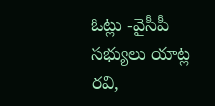ఓట్లు -వైసీపీ సభ్యులు యాట్ల రవి,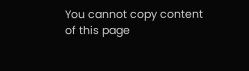You cannot copy content of this page